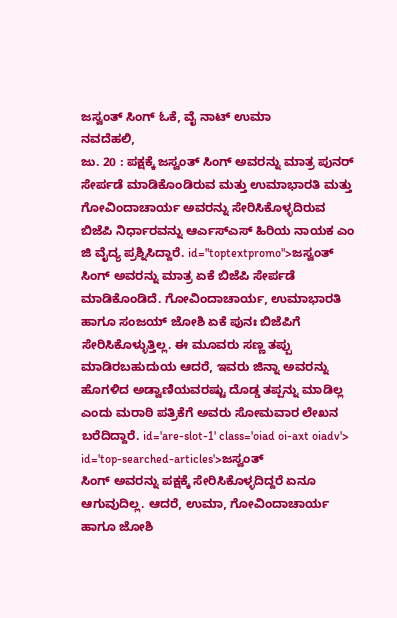ಜಸ್ವಂತ್ ಸಿಂಗ್ ಓಕೆ, ವೈ ನಾಟ್ ಉಮಾ
ನವದೆಹಲಿ,
ಜು. 20 : ಪಕ್ಷಕ್ಕೆ ಜಸ್ವಂತ್ ಸಿಂಗ್ ಅವರನ್ನು ಮಾತ್ರ ಪುನರ್ ಸೇರ್ಪಡೆ ಮಾಡಿಕೊಂಡಿರುವ ಮತ್ತು ಉಮಾಭಾರತಿ ಮತ್ತು ಗೋವಿಂದಾಚಾರ್ಯ ಅವರನ್ನು ಸೇರಿಸಿಕೊಳ್ಳದಿರುವ ಬಿಜೆಪಿ ನಿರ್ಧಾರವನ್ನು ಆರ್ಎಸ್ಎಸ್ ಹಿರಿಯ ನಾಯಕ ಎಂ ಜಿ ವೈದ್ಯ ಪ್ರಶ್ನಿಸಿದ್ದಾರೆ. id="toptextpromo">ಜಸ್ವಂತ್
ಸಿಂಗ್ ಅವರನ್ನು ಮಾತ್ರ ಏಕೆ ಬಿಜೆಪಿ ಸೇರ್ಪಡೆ ಮಾಡಿಕೊಂಡಿದೆ. ಗೋವಿಂದಾಚಾರ್ಯ, ಉಮಾಭಾರತಿ ಹಾಗೂ ಸಂಜಯ್ ಜೋಶಿ ಏಕೆ ಪುನಃ ಬಿಜೆಪಿಗೆ ಸೇರಿಸಿಕೊಳ್ಳುತ್ತಿಲ್ಲ. ಈ ಮೂವರು ಸಣ್ಣ ತಪ್ಪು ಮಾಡಿರಬಹುದುಯ ಆದರೆ, ಇವರು ಜಿನ್ನಾ ಅವರನ್ನು ಹೊಗಳಿದ ಅಡ್ವಾಣಿಯವರಷ್ಟು ದೊಡ್ಡ ತಪ್ಪನ್ನು ಮಾಡಿಲ್ಲ ಎಂದು ಮರಾಠಿ ಪತ್ರಿಕೆಗೆ ಅವರು ಸೋಮವಾರ ಲೇಖನ ಬರೆದಿದ್ದಾರೆ. id='are-slot-1' class='oiad oi-axt oiadv'> id='top-searched-articles'>ಜಸ್ವಂತ್
ಸಿಂಗ್ ಅವರನ್ನು ಪಕ್ಷಕ್ಕೆ ಸೇರಿಸಿಕೊಳ್ಳದಿದ್ದರೆ ಏನೂ ಆಗುವುದಿಲ್ಲ. ಆದರೆ, ಉಮಾ, ಗೋವಿಂದಾಚಾರ್ಯ ಹಾಗೂ ಜೋಶಿ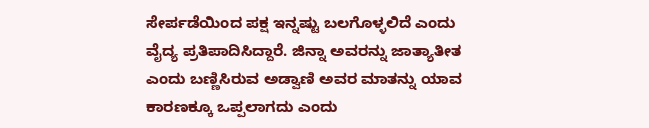ಸೇರ್ಪಡೆಯಿಂದ ಪಕ್ಷ ಇನ್ನಷ್ಟು ಬಲಗೊಳ್ಳಲಿದೆ ಎಂದು ವೈದ್ಯ ಪ್ರತಿಪಾದಿಸಿದ್ದಾರೆ. ಜಿನ್ನಾ ಅವರನ್ನು ಜಾತ್ಯಾತೀತ ಎಂದು ಬಣ್ಣಿಸಿರುವ ಅಡ್ವಾಣಿ ಅವರ ಮಾತನ್ನು ಯಾವ ಕಾರಣಕ್ಕೂ ಒಪ್ಪಲಾಗದು ಎಂದು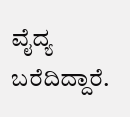ವೈದ್ಯ ಬರೆದಿದ್ದಾರೆ.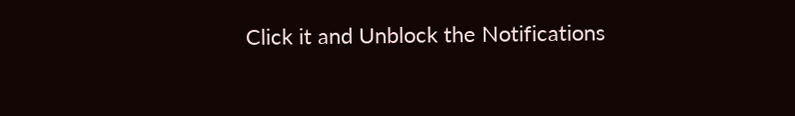Click it and Unblock the Notifications